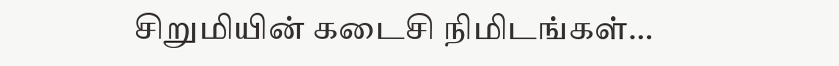சிறுமியின் கடைசி நிமிடங்கள்…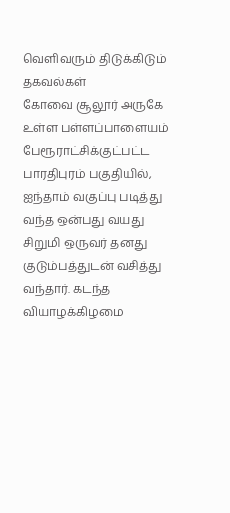வெளிவரும் திடுக்கிடும் தகவல்கள்
கோவை சூலூர் அருகே உள்ள பள்ளப்பாளையம் பேரூராட்சிக்குட்பட்ட பாரதிபுரம் பகுதியில், ஐந்தாம் வகுப்பு படித்து வந்த ஒன்பது வயது சிறுமி ஒருவர் தனது குடும்பத்துடன் வசித்து வந்தார். கடந்த வியாழக்கிழமை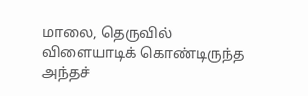மாலை, தெருவில் விளையாடிக் கொண்டிருந்த அந்தச்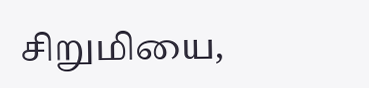சிறுமியை,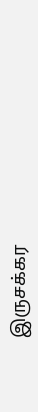இருசக்கர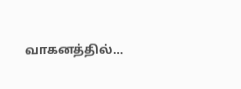வாகனத்தில்…